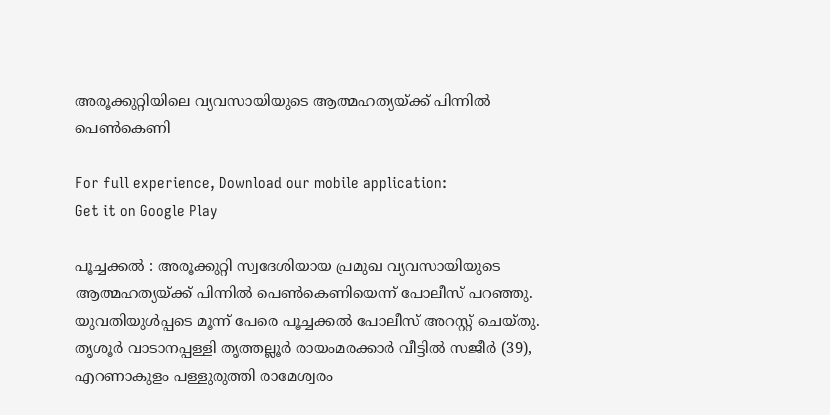അരൂക്കുറ്റിയിലെ വ്യവസായിയുടെ ആത്മഹത്യയ്ക്ക് പിന്നില്‍ പെണ്‍കെണി

For full experience, Download our mobile application:
Get it on Google Play

പൂച്ചക്കല്‍ : അരൂക്കുറ്റി സ്വദേശിയായ പ്രമുഖ വ്യവസായിയുടെ ആത്മഹത്യയ്ക്ക് പിന്നില്‍ പെണ്‍കെണിയെന്ന് പോലീസ് പറഞ്ഞു. യുവതിയുള്‍പ്പടെ മൂന്ന് പേരെ പൂച്ചക്കല്‍ പോലീസ് അറസ്റ്റ് ചെയ്തു. തൃശൂര്‍ വാടാനപ്പള്ളി തൃത്തല്ലൂര്‍ രായംമരക്കാര്‍ വീട്ടില്‍ സജീര്‍ (39), എറണാകുളം പള്ളുരുത്തി രാമേശ്വരം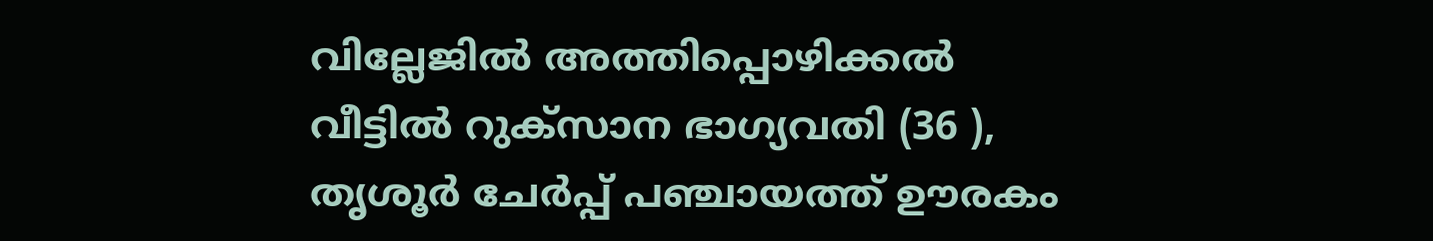വില്ലേജില്‍ അത്തിപ്പൊഴിക്കല്‍ വീട്ടില്‍ റുക്‌സാന ഭാഗ്യവതി (36 ), തൃശൂര്‍ ചേര്‍പ്പ് പഞ്ചായത്ത് ഊരകം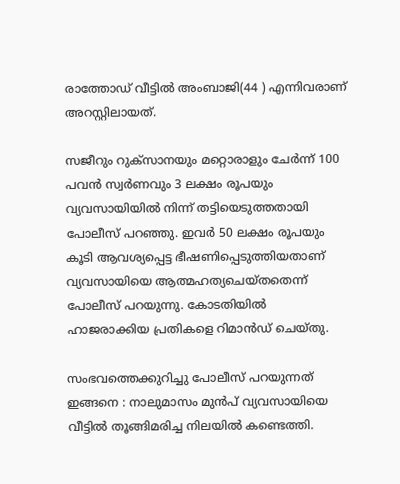രാത്തോഡ് വീട്ടില്‍ അംബാജി(44 ) എന്നിവരാണ് അറസ്റ്റിലായത്.

സജീറും റുക്‌സാനയും മറ്റൊരാളും ചേര്‍ന്ന് 100 പവന്‍ സ്വര്‍ണവും 3 ലക്ഷം രൂപയും വ്യവസായിയില്‍ നിന്ന് തട്ടിയെടുത്തതായി പോലീസ് പറഞ്ഞു. ഇവര്‍ 50 ലക്ഷം രൂപയും കൂടി ആവശ്യപ്പെട്ട ഭീഷണിപ്പെടുത്തിയതാണ് വ്യവസായിയെ ആത്മഹത്യചെയ്തതെന്ന് പോലീസ് പറയുന്നു. കോടതിയില്‍ ഹാജരാക്കിയ പ്രതികളെ റിമാന്‍ഡ് ചെയ്തു.

സംഭവത്തെക്കുറിച്ചു പോലീസ് പറയുന്നത് ഇങ്ങനെ : നാലുമാസം മുന്‍പ് വ്യവസായിയെ വീട്ടില്‍ തൂങ്ങിമരിച്ച നിലയില്‍ കണ്ടെത്തി.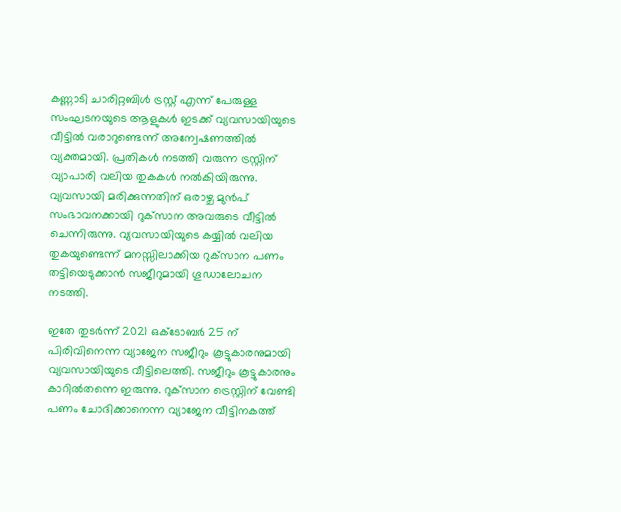കണ്ണാടി ചാരിറ്റബിള്‍ ട്രസ്റ്റ് എന്ന് പേരുള്ള സംഘടനയുടെ ആളുകള്‍ ഇടക്ക് വ്യവസായിയുടെ വീട്ടില്‍ വരാറുണ്ടെന്ന് അന്വേഷണത്തില്‍ വ്യക്തമായി. പ്രതികള്‍ നടത്തി വരുന്ന ട്രസ്റ്റിന് വ്യാപാരി വലിയ തുകകള്‍ നല്‍കിയിരുന്നു. വ്യവസായി മരിക്കുന്നതിന് ഒരാഴ്ച മുന്‍പ് സംഭാവനക്കായി റുക്‌സാന അവരുടെ വീട്ടില്‍ ചെന്നിരുന്നു. വ്യവസായിയുടെ കയ്യില്‍ വലിയ തുകയുണ്ടെന്ന് മനസ്സിലാക്കിയ റുക്‌സാന പണം തട്ടിയെടുക്കാന്‍ സജീറുമായി ഗൂഡാലോചന നടത്തി.

ഇതേ തുടര്‍ന്ന് 2021 ഒക്ടോബർ 25 ന് പിരിവിനെന്ന വ്യാജേന സജീറും കൂട്ടുകാരനുമായി വ്യവസായിയുടെ വീട്ടിലെത്തി. സജീറും കൂട്ടുകാരനും കാറില്‍തന്നെ ഇരുന്നു. റുക്‌സാന ട്രെസ്റ്റിന് വേണ്ടി പണം ചോദിക്കാനെന്ന വ്യാജേന വീട്ടിനകത്ത്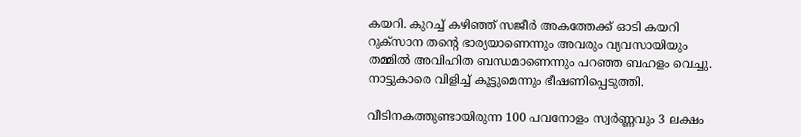കയറി. കുറച്ച്‌ കഴിഞ്ഞ് സജീര്‍ അകത്തേക്ക് ഓടി കയറി റുക്‌സാന തന്റെ ഭാര്യയാണെന്നും അവരും വ്യവസായിയും തമ്മില്‍ അവിഹിത ബന്ധമാണെന്നും പറഞ്ഞ ബഹളം വെച്ചു. നാട്ടുകാരെ വിളിച്ച് കൂട്ടുമെന്നും ഭീഷണിപ്പെടുത്തി.

വീടിനകത്തുണ്ടായിരുന്ന 100 പവനോളം സ്വർണ്ണവും 3 ലക്ഷം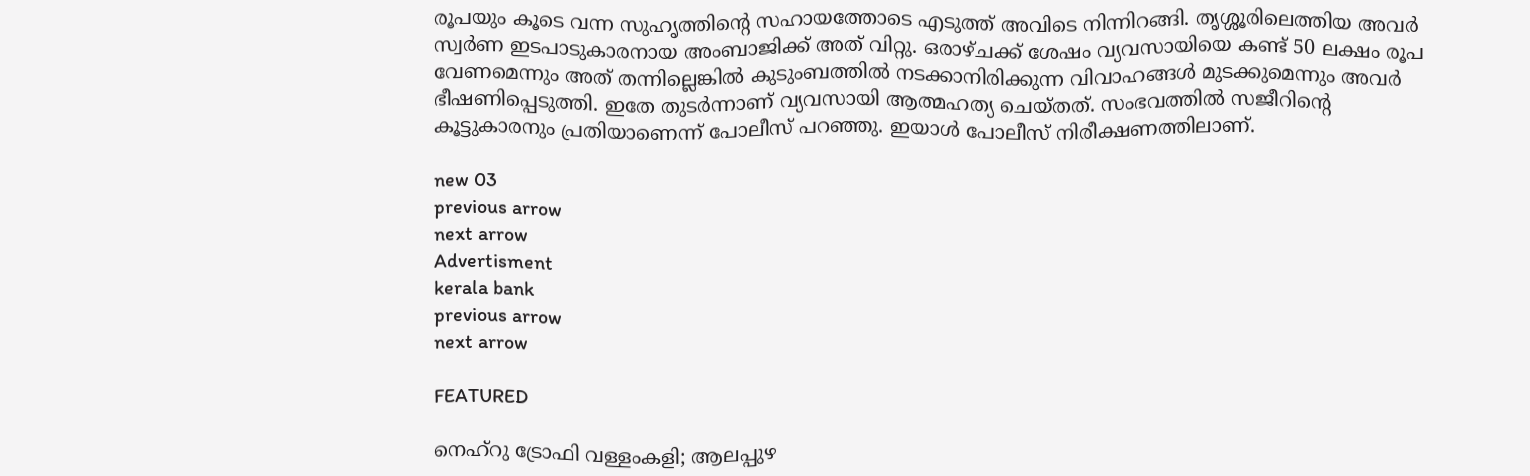രൂപയും കൂടെ വന്ന സുഹൃത്തിന്റെ സഹായത്തോടെ എടുത്ത് അവിടെ നിന്നിറങ്ങി. തൃശ്ശൂരിലെത്തിയ അവര്‍ സ്വര്‍ണ ഇടപാടുകാരനായ അംബാജിക്ക് അത് വിറ്റു. ഒരാഴ്ചക്ക് ശേഷം വ്യവസായിയെ കണ്ട് 50 ലക്ഷം രൂപ വേണമെന്നും അത് തന്നില്ലെങ്കില്‍ കുടുംബത്തില്‍ നടക്കാനിരിക്കുന്ന വിവാഹങ്ങള്‍ മുടക്കുമെന്നും അവര്‍ ഭീഷണിപ്പെടുത്തി. ഇതേ തുടര്‍ന്നാണ് വ്യവസായി ആത്മഹത്യ ചെയ്തത്. സംഭവത്തില്‍ സജീറിന്റെ കൂട്ടുകാരനും പ്രതിയാണെന്ന് പോലീസ് പറഞ്ഞു. ഇയാള്‍ പോലീസ് നിരീക്ഷണത്തിലാണ്.

new 03
previous arrow
next arrow
Advertisment
kerala bank
previous arrow
next arrow

FEATURED

നെഹ്റു ട്രോഫി വള്ളംകളി; ആലപ്പുഴ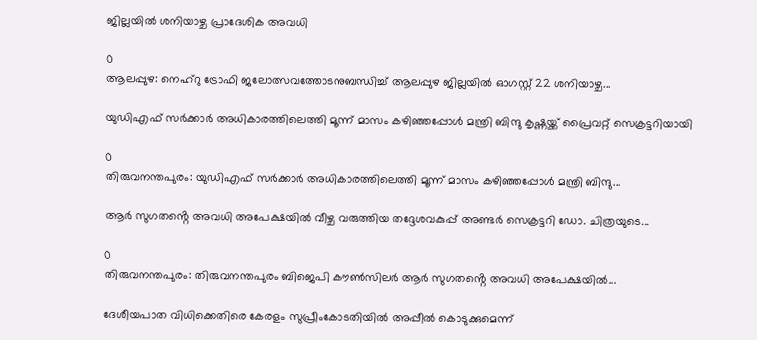ജില്ലയിൽ ശനിയാഴ്ച പ്രാദേശിക അവധി

0
ആലപ്പുഴ: നെഹ്റു ട്രോഫി ജലോത്സവത്തോടനുബന്ധിച്ച് ആലപ്പുഴ ജില്ലയിൽ ഓഗസ്റ്റ് 22 ശനിയാഴ്ച...

യുഡിഎഫ് സര്‍ക്കാര്‍ അധികാരത്തിലെത്തി മൂന്ന് മാസം കഴിഞ്ഞപ്പോള്‍ മന്ത്രി ബിന്ദു കൃഷ്ണയ്ക്ക് പ്രൈവറ്റ് സെക്രട്ടറിയായി

0
തിരുവനന്തപുരം: യുഡിഎഫ് സര്‍ക്കാര്‍ അധികാരത്തിലെത്തി മൂന്ന് മാസം കഴിഞ്ഞപ്പോള്‍ മന്ത്രി ബിന്ദു...

ആർ സുഗതൻ്റെ അവധി അപേക്ഷയിൽ വീഴ്ച വരുത്തിയ തദ്ദേശവകുപ്പ് അണ്ടർ സെക്രട്ടറി ഡോ. ചിത്രയുടെ...

0
തിരുവനന്തപുരം: തിരുവനന്തപുരം ബിജെപി കൗൺസിലർ ആർ സുഗതൻ്റെ അവധി അപേക്ഷയിൽ...

ദേശീയപാത വിധിക്കെതിരെ കേരളം സുപ്രീംകോടതിയിൽ അപ്പീൽ കൊടുക്കുമെന്ന്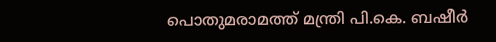പൊതുമരാമത്ത് മന്ത്രി പി.കെ. ബഷീർ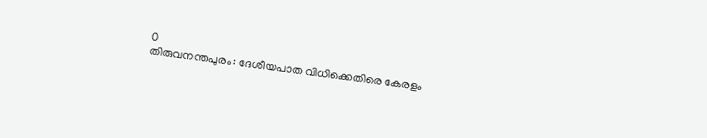0
തിരുവനന്തപുരം: ദേശീയപാത വിധിക്കെതിരെ കേരളം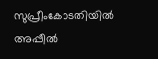സുപ്രീംകോടതിയിൽ അപ്പീൽ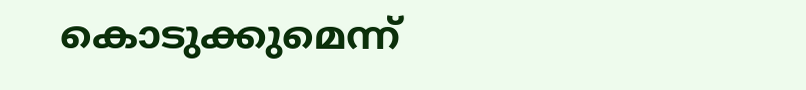കൊടുക്കുമെന്ന്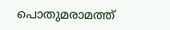പൊതുമരാമത്ത്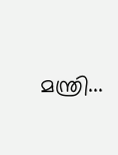മന്ത്രി...